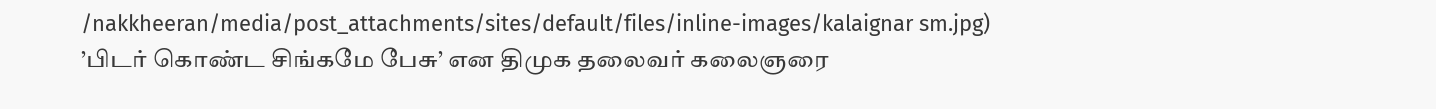/nakkheeran/media/post_attachments/sites/default/files/inline-images/kalaignar sm.jpg)
’பிடர் கொண்ட சிங்கமே பேசு’ என திமுக தலைவர் கலைஞரை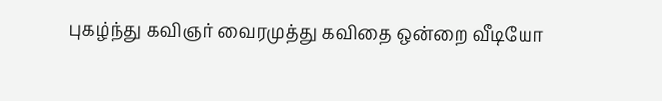புகழ்ந்து கவிஞர் வைரமுத்து கவிதை ஒன்றை வீடியோ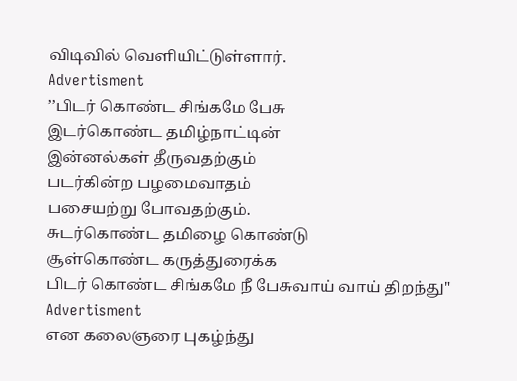விடிவில் வெளியிட்டுள்ளார்.
Advertisment
’’பிடர் கொண்ட சிங்கமே பேசு
இடர்கொண்ட தமிழ்நாட்டின்
இன்னல்கள் தீருவதற்கும்
படர்கின்ற பழமைவாதம்
பசையற்று போவதற்கும்.
சுடர்கொண்ட தமிழை கொண்டு
சூள்கொண்ட கருத்துரைக்க
பிடர் கொண்ட சிங்கமே நீ பேசுவாய் வாய் திறந்து"
Advertisment
என கலைஞரை புகழ்ந்து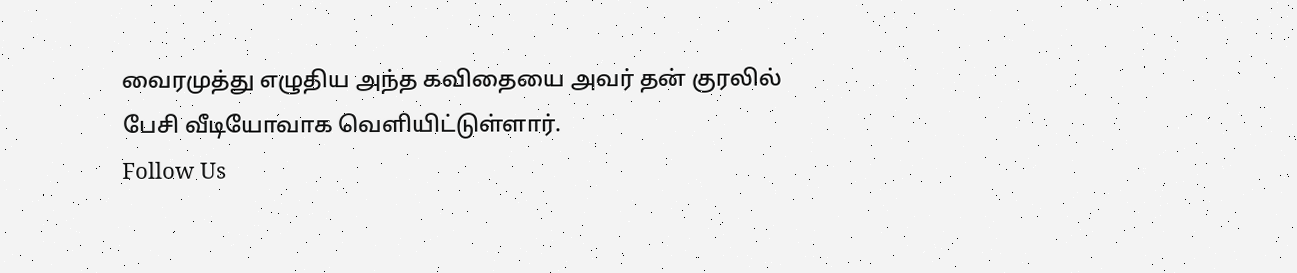வைரமுத்து எழுதிய அந்த கவிதையை அவர் தன் குரலில் பேசி வீடியோவாக வெளியிட்டுள்ளார்.
Follow Us